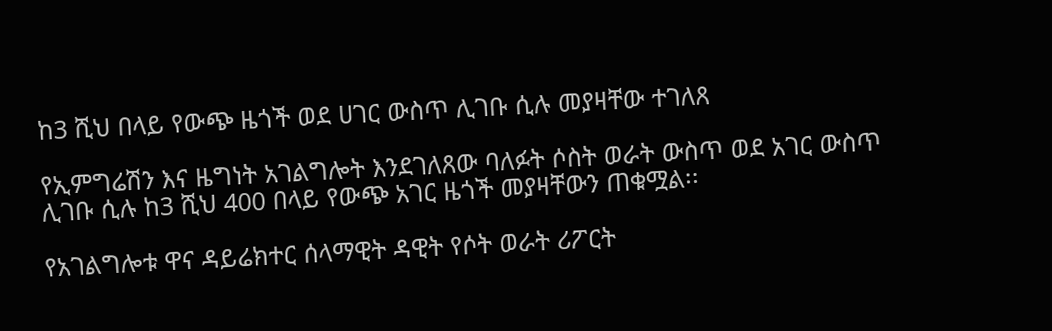ከ3 ሺህ በላይ የውጭ ዜጎች ወደ ሀገር ውስጥ ሊገቡ ሲሉ መያዛቸው ተገለጸ

የኢምግሬሽን እና ዜግነት አገልግሎት እንደገለጸው ባለፉት ሶስት ወራት ውስጥ ወደ አገር ውስጥ ሊገቡ ሲሉ ከ3 ሺህ 400 በላይ የውጭ አገር ዜጎች መያዛቸውን ጠቁሟል፡፡

የአገልግሎቱ ዋና ዳይሬክተር ሰላማዊት ዳዊት የሶት ወራት ሪፖርት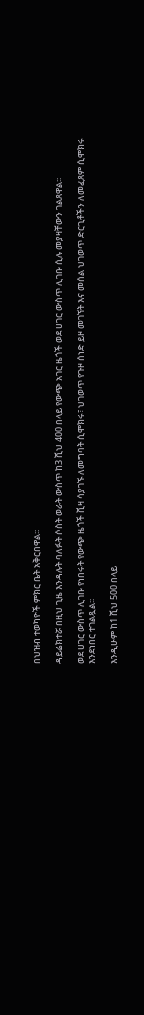በህዝብ ተወካዮች ምክር ቤት አቅርበዋል፡፡

ዳይሬክተሯ በዚህ ጊዜ እንዳሉት ባለፉት ሶስት ወራት ውስጥ ከ3 ሺህ 400 በላይ የውጭ አገር ዜጎች ወደ ሀገር ውስጥ ሊገቡ ሲሉ መያዛቸውን ገልጸዋል፡፡

ወደ ሀገር ውስጥ ሊገቡ የነበሩት የውጭ ዜጎች ቪዛ ሳያገኙ ለመግባት ሲሞክሩ፣ ህገወጥ የጉዞ ሰነድ ይዞ መገኘት እና መሰል ህገወጥ ድርጊቶችን ለመፈጸም ሲሞክሩ እንደነበር ተገልጿል፡፡

እንዲሁም ከ1 ሺህ 500 በላይ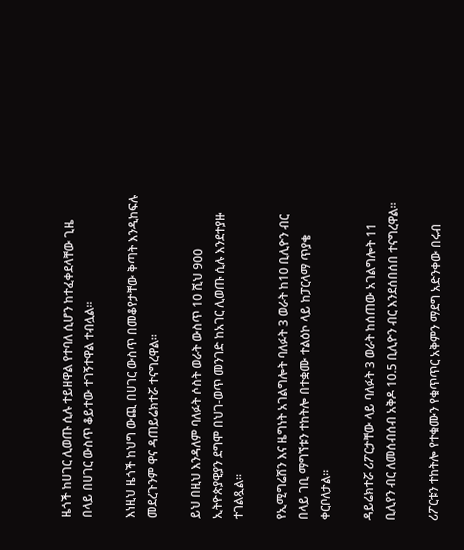ዜጎች ከሀገር ሊወጡ ሲሉ ተይዘዋል የተባለ ሲሆን ከተፈቀደላቸው ጊዜ በላይ በሀገር ውስጥ ቆይተው ተገኝተዋል ተብሏል፡፡

እነዚህ ዜጎች ከህግ ውጪ በሀገር ውስጥ በመቆየታቸው ቅጣት እንዲከፍሉ መደረጉንም ዋና ዳጠይሬክተሯ ተናግረዋል፡፡

ይህ በዚህ እንዳለም ባለፉት ሶስት ወራት ውስጥ 10 ሺህ 900 ኢትዮጵያዊያን ደግሞ በህገ-ወጥ መንገድ ከአገር ሊወጡ ሲሉ እንደተያዙ ተገልጿል፡፡

የኢሚግሬሽን እና ዜግነት አገልግሎት ባለፉት 3 ወራት ከ10 ቢሊዮን ብር በላይ ገቢ ማግኘቱን ተከትሎ በተቋሙ ተልዕኮ ላይ ከፓርላማ ጥያቄ ቀርቦለታል።

ዳይሬክተሯ ሪፖርታቸው ላይ ባለፉት 3 ወራት ከሰጠው አገልግሎት 11 ቢሊየን ብር ለመሰብሰብ አቅዶ 10.5 ቢሊዮን ብር እንደሰበሰበ ተናግረዋል።

ሪፖርቱን ተከትሎ የተቁሙን የቁጥጥር አቅምን ማደግ አድንቀው በሩብ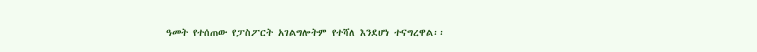ዓመት የተሰጠው የፓስፖርት አገልግሎትም የተሻለ እንደሆነ ተናግረዋል፡፡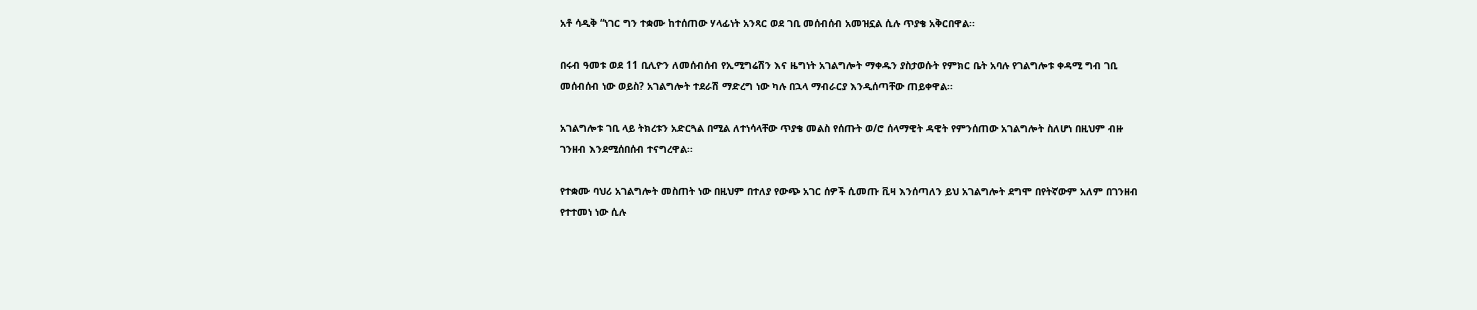አቶ ሳዲቅ “ነገር ግን ተቋሙ ከተሰጠው ሃላፊነት አንጻር ወደ ገቢ መሰብሰብ አመዝኗል ሲሉ ጥያቄ አቅርበዋል፡፡

በሩብ ዓመቱ ወደ 11 ቢሊዮን ለመሰብሰብ የኢሚግሬሽን እና ዜግነት አገልግሎት ማቀዱን ያስታወሱት የምክር ቤት አባሉ የገልግሎቱ ቀዳሚ ግብ ገቢ መሰብሰብ ነው ወይስ? አገልግሎት ተደራሽ ማድረግ ነው ካሉ በኋላ ማብራርያ እንዲሰጣቸው ጠይቀዋል፡፡

አገልግሎቱ ገቢ ላይ ትክረቱን አድርጓል በሚል ለተነሳላቸው ጥያቄ መልስ የሰጡት ወ/ሮ ሰላማዊት ዳዊት የምንሰጠው አገልግሎት ስለሆነ በዚህም ብዙ ገንዘብ እንደሚሰበሰብ ተናግረዋል፡፡

የተቋሙ ባህሪ አገልግሎት መስጠት ነው በዚህም በተለያ የውጭ አገር ሰዎች ሲመጡ ቪዛ እንሰጣለን ይህ አገልግሎት ደግሞ በየትኛውም አለም በገንዘብ የተተመነ ነው ሲሉ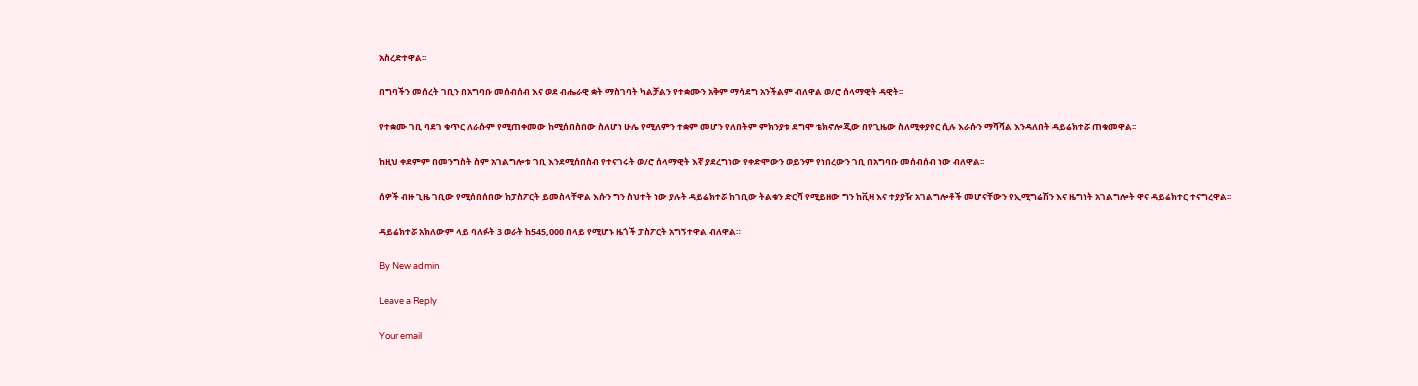አስረድተዋል፡፡

በግባችን መሰረት ገቢን በአግባቡ መሰብሰብ እና ወደ ብሔራዊ ቋት ማስገባት ካልቻልን የተቋሙን አቅም ማሳደግ አንችልም ብለዋል ወ/ሮ ሰላማዊት ዳዊት፡፡

የተቋሙ ገቢ ባደገ ቁጥር ለራሱም የሚጠቀመው ከሚሰበስበው ስለሆነ ሁሌ የሚለምን ተቋም መሆን የለበትም ምክንያቱ ደግሞ ቴክኖሎጂው በየጊዜው ስለሚቀያየር ሲሉ እራሱን ማሻሻል እንዳለበት ዳይሬክተሯ ጠቁመዋል፡፡

ከዚህ ቀደምም በመንግስት ስም አገልግሎቱ ገቢ እንደሚሰበስብ የተናገሩት ወ/ሮ ሰላማዊት እኛ ያደረግነው የቀድሞውን ወይንም የነበረውን ገቢ በአግባቡ መሰብሰብ ነው ብለዋል፡፡

ሰዎች ብዙ ጊዜ ገቢው የሚሰበሰበው ከፓስፖርት ይመስላቸዋል እሱን ግን ስህተት ነው ያሉት ዳይሬክተሯ ከገቢው ትልቁን ድርሻ የሚይዘው ግን ከቪዛ እና ተያያዥ አገልግሎቶች መሆናቸውን የኢሚግሬሽን እና ዜግነት አገልግሎት ዋና ዳይሬክተር ተናግረዋል፡፡

ዳይሬክተሯ አክለውም ላይ ባለፉት 3 ወራት ከ545,000 በላይ የሚሆኑ ዜጎች ፓስፖርት አግኝተዋል ብለዋል።

By New admin

Leave a Reply

Your email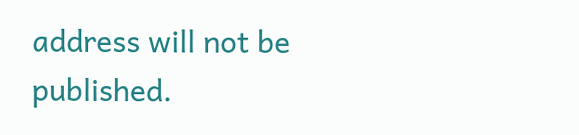address will not be published.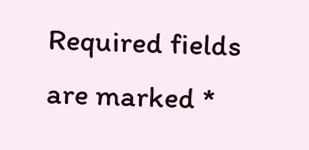Required fields are marked *